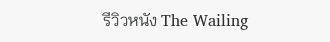รีวิวหนัง The Wailing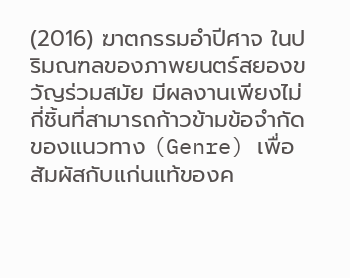(2016) ฆาตกรรมอำปีศาจ ในปริมณฑลของภาพยนตร์สยองขวัญร่วมสมัย มีผลงานเพียงไม่กี่ชิ้นที่สามารถก้าวข้ามข้อจำกัดของแนวทาง (Genre) เพื่อสัมผัสกับแก่นแท้ของค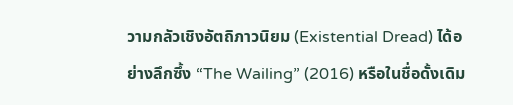วามกลัวเชิงอัตถิภาวนิยม (Existential Dread) ได้อย่างลึกซึ้ง “The Wailing” (2016) หรือในชื่อดั้งเดิม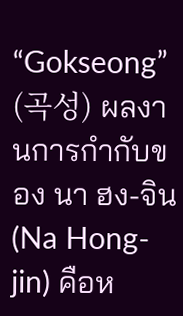“Gokseong” (곡성) ผลงานการกำกับของ นา ฮง-จิน (Na Hong-jin) คือห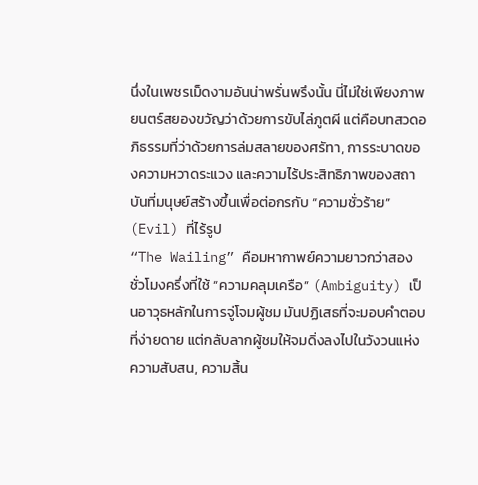นึ่งในเพชรเม็ดงามอันน่าพรั่นพรึงนั้น นี่ไม่ใช่เพียงภาพยนตร์สยองขวัญว่าด้วยการขับไล่ภูตผี แต่คือบทสวดอภิธรรมที่ว่าด้วยการล่มสลายของศรัทา, การระบาดของความหวาดระแวง และความไร้ประสิทธิภาพของสถาบันที่มนุษย์สร้างขึ้นเพื่อต่อกรกับ “ความชั่วร้าย” (Evil) ที่ไร้รูป
“The Wailing” คือมหากาพย์ความยาวกว่าสองชั่วโมงครึ่งที่ใช้ “ความคลุมเครือ” (Ambiguity) เป็นอาวุธหลักในการจู่โจมผู้ชม มันปฏิเสธที่จะมอบคำตอบที่ง่ายดาย แต่กลับลากผู้ชมให้จมดิ่งลงไปในวังวนแห่งความสับสน, ความสิ้น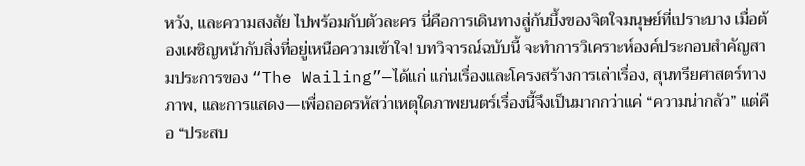หวัง, และความสงสัย ไปพร้อมกับตัวละคร นี่คือการเดินทางสู่ก้นบึ้งของจิตใจมนุษย์ที่เปราะบาง เมื่อต้องเผชิญหน้ากับสิ่งที่อยู่เหนือความเข้าใจ! บทวิจารณ์ฉบับนี้ จะทำการวิเคราะห์องค์ประกอบสำคัญสามประการของ “The Wailing”—ได้แก่ แก่นเรื่องและโครงสร้างการเล่าเรื่อง, สุนทรียศาสตร์ทางภาพ, และการแสดง—เพื่อถอดรหัสว่าเหตุใดภาพยนตร์เรื่องนี้จึงเป็นมากกว่าแค่ “ความน่ากลัว” แต่คือ “ประสบ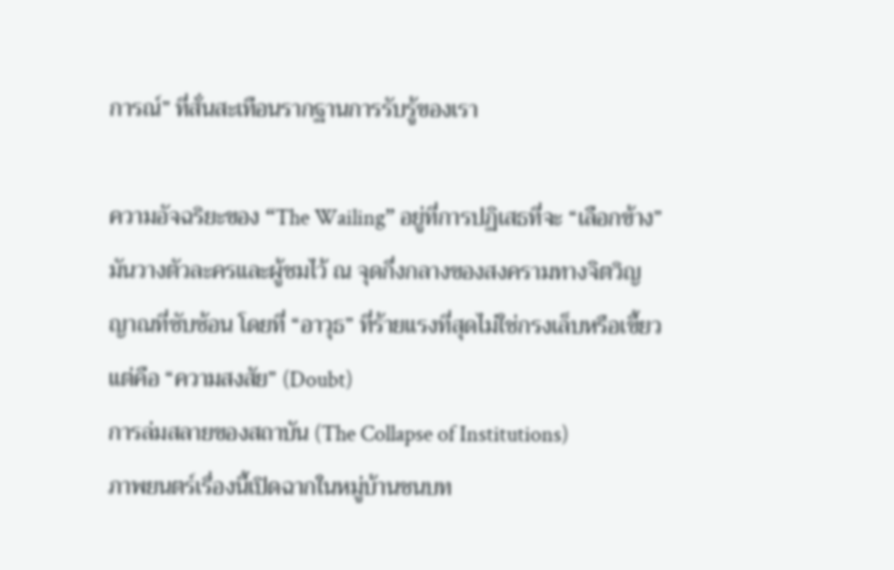การณ์” ที่สั่นสะเทือนรากฐานการรับรู้ของเรา

ความอัจฉริยะของ “The Wailing” อยู่ที่การปฏิเสธที่จะ “เลือกข้าง” มันวางตัวละครและผู้ชมไว้ ณ จุดกึ่งกลางของสงครามทางจิตวิญญาณที่ซับซ้อน โดยที่ “อาวุธ” ที่ร้ายแรงที่สุดไม่ใช่กรงเล็บหรือเขี้ยว แต่คือ “ความสงสัย” (Doubt)
การล่มสลายของสถาบัน (The Collapse of Institutions)
ภาพยนตร์เรื่องนี้เปิดฉากในหมู่บ้านชนบท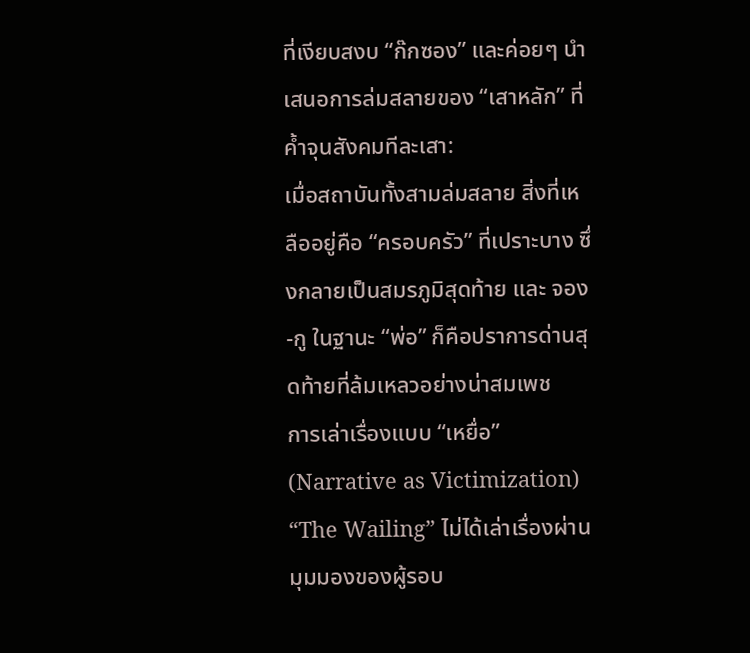ที่เงียบสงบ “ก๊กซอง” และค่อยๆ นำเสนอการล่มสลายของ “เสาหลัก” ที่ค้ำจุนสังคมทีละเสา:
เมื่อสถาบันทั้งสามล่มสลาย สิ่งที่เหลืออยู่คือ “ครอบครัว” ที่เปราะบาง ซึ่งกลายเป็นสมรภูมิสุดท้าย และ จอง-กู ในฐานะ “พ่อ” ก็คือปราการด่านสุดท้ายที่ล้มเหลวอย่างน่าสมเพช
การเล่าเรื่องแบบ “เหยื่อ” (Narrative as Victimization)
“The Wailing” ไม่ได้เล่าเรื่องผ่านมุมมองของผู้รอบ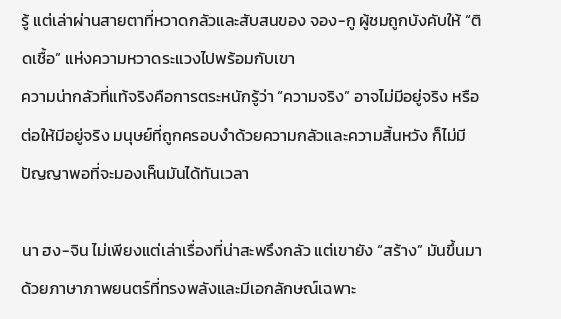รู้ แต่เล่าผ่านสายตาที่หวาดกลัวและสับสนของ จอง-กู ผู้ชมถูกบังคับให้ “ติดเชื้อ” แห่งความหวาดระแวงไปพร้อมกับเขา
ความน่ากลัวที่แท้จริงคือการตระหนักรู้ว่า “ความจริง” อาจไม่มีอยู่จริง หรือต่อให้มีอยู่จริง มนุษย์ที่ถูกครอบงำด้วยความกลัวและความสิ้นหวัง ก็ไม่มีปัญญาพอที่จะมองเห็นมันได้ทันเวลา

นา ฮง-จิน ไม่เพียงแต่เล่าเรื่องที่น่าสะพรึงกลัว แต่เขายัง “สร้าง” มันขึ้นมาด้วยภาษาภาพยนตร์ที่ทรงพลังและมีเอกลักษณ์เฉพาะ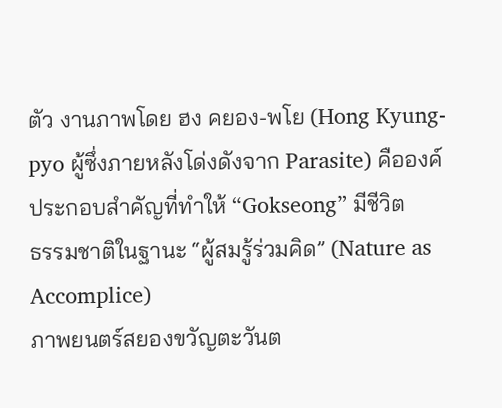ตัว งานภาพโดย ฮง คยอง-พโย (Hong Kyung-pyo ผู้ซึ่งภายหลังโด่งดังจาก Parasite) คือองค์ประกอบสำคัญที่ทำให้ “Gokseong” มีชีวิต
ธรรมชาติในฐานะ “ผู้สมรู้ร่วมคิด” (Nature as Accomplice)
ภาพยนตร์สยองขวัญตะวันต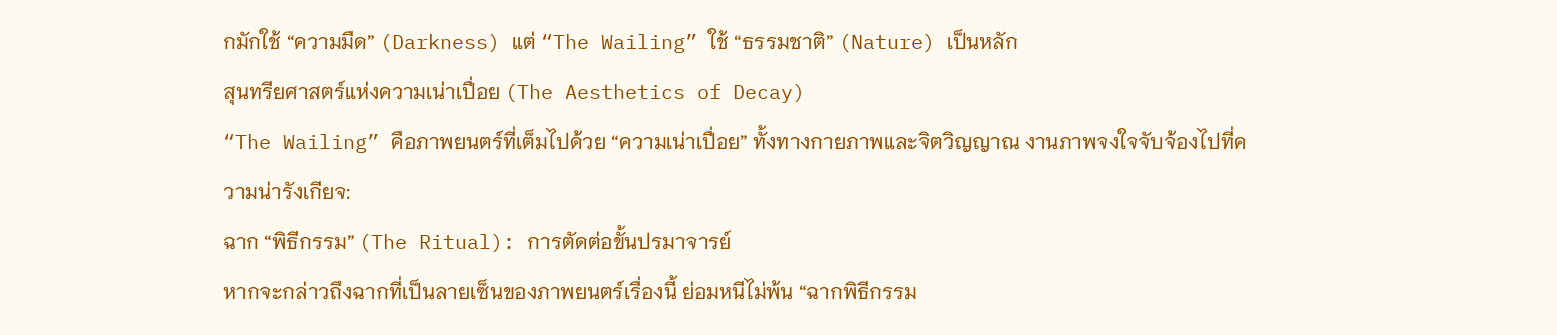กมักใช้ “ความมืด” (Darkness) แต่ “The Wailing” ใช้ “ธรรมชาติ” (Nature) เป็นหลัก
สุนทรียศาสตร์แห่งความเน่าเปื่อย (The Aesthetics of Decay)
“The Wailing” คือภาพยนตร์ที่เต็มไปด้วย “ความเน่าเปื่อย” ทั้งทางกายภาพและจิตวิญญาณ งานภาพจงใจจับจ้องไปที่ความน่ารังเกียจ:
ฉาก “พิธีกรรม” (The Ritual): การตัดต่อขั้นปรมาจารย์
หากจะกล่าวถึงฉากที่เป็นลายเซ็นของภาพยนตร์เรื่องนี้ ย่อมหนีไม่พ้น “ฉากพิธีกรรม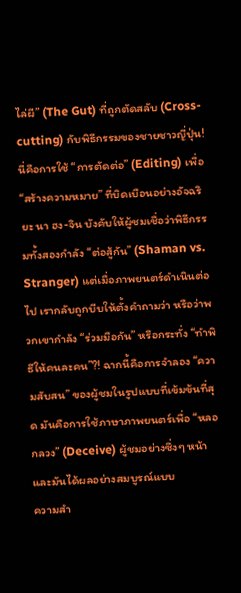ไล่ผี” (The Gut) ที่ถูกตัดสลับ (Cross-cutting) กับพิธีกรรมของชายชาวญี่ปุ่น! นี่คือการใช้ “การตัดต่อ” (Editing) เพื่อ “สร้างความหมาย” ที่บิดเบือนอย่างอัจฉริยะ นา ฮง-จิน บังคับให้ผู้ชมเชื่อว่าพิธีกรรมทั้งสองกำลัง “ต่อสู้กัน” (Shaman vs. Stranger) แต่เมื่อภาพยนตร์ดำเนินต่อไป เรากลับถูกบีบให้ตั้งคำถามว่า หรือว่าพวกเขากำลัง “ร่วมมือกัน” หรือกระทั่ง “ทำพิธีให้คนละคน”?! ฉากนี้คือการจำลอง “ความสับสน” ของผู้ชมในรูปแบบที่เข้มข้นที่สุด มันคือการใช้ภาษาภาพยนตร์เพื่อ “หลอกลวง” (Deceive) ผู้ชมอย่างซึ่งๆ หน้า และมันได้ผลอย่างสมบูรณ์แบบ
ความสำ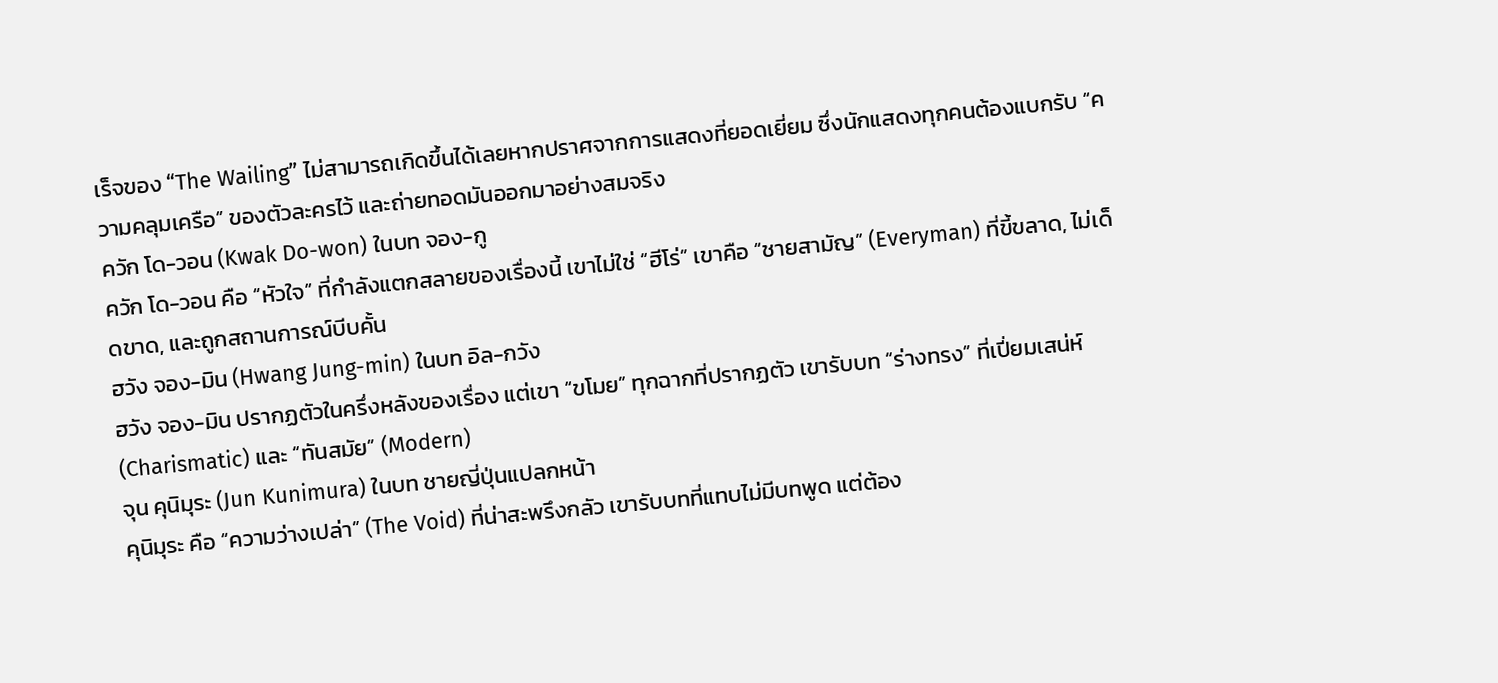เร็จของ “The Wailing” ไม่สามารถเกิดขึ้นได้เลยหากปราศจากการแสดงที่ยอดเยี่ยม ซึ่งนักแสดงทุกคนต้องแบกรับ “ความคลุมเครือ” ของตัวละครไว้ และถ่ายทอดมันออกมาอย่างสมจริง
ควัก โด-วอน (Kwak Do-won) ในบท จอง-กู
ควัก โด-วอน คือ “หัวใจ” ที่กำลังแตกสลายของเรื่องนี้ เขาไม่ใช่ “ฮีโร่” เขาคือ “ชายสามัญ” (Everyman) ที่ขี้ขลาด, ไม่เด็ดขาด, และถูกสถานการณ์บีบคั้น
ฮวัง จอง-มิน (Hwang Jung-min) ในบท อิล-กวัง
ฮวัง จอง-มิน ปรากฏตัวในครึ่งหลังของเรื่อง แต่เขา “ขโมย” ทุกฉากที่ปรากฏตัว เขารับบท “ร่างทรง” ที่เปี่ยมเสน่ห์ (Charismatic) และ “ทันสมัย” (Modern)
จุน คุนิมุระ (Jun Kunimura) ในบท ชายญี่ปุ่นแปลกหน้า
คุนิมุระ คือ “ความว่างเปล่า” (The Void) ที่น่าสะพรึงกลัว เขารับบทที่แทบไม่มีบทพูด แต่ต้อง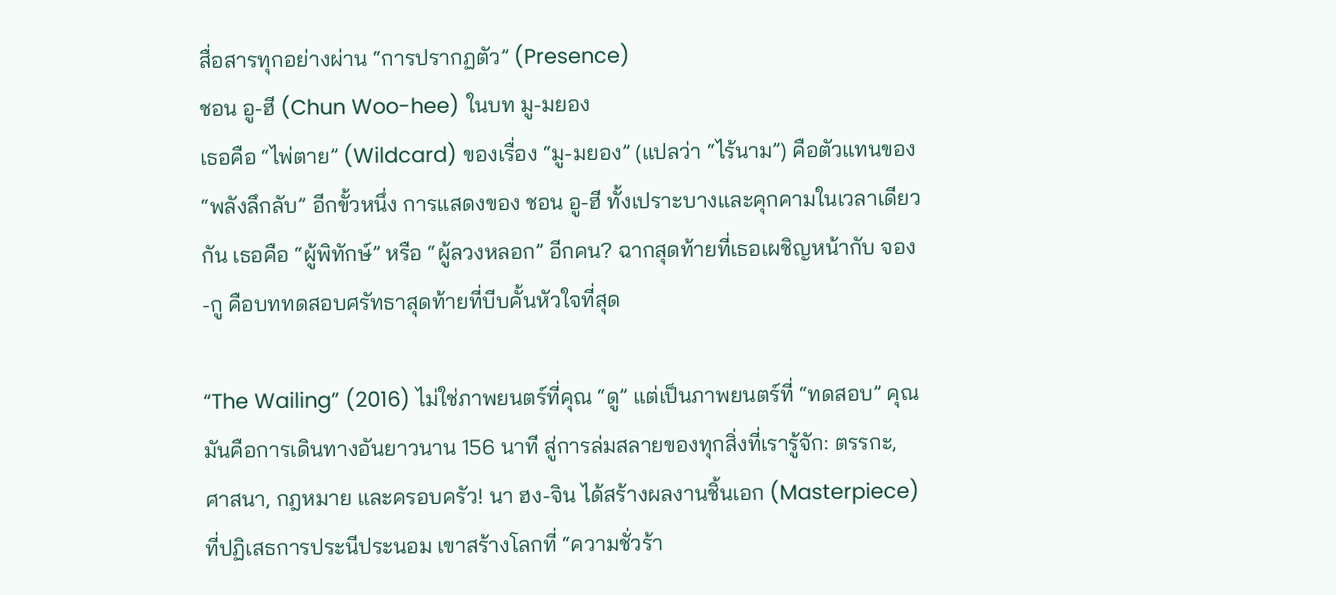สื่อสารทุกอย่างผ่าน “การปรากฏตัว” (Presence)
ชอน อู-ฮี (Chun Woo-hee) ในบท มู-มยอง
เธอคือ “ไพ่ตาย” (Wildcard) ของเรื่อง “มู-มยอง” (แปลว่า “ไร้นาม”) คือตัวแทนของ “พลังลึกลับ” อีกขั้วหนึ่ง การแสดงของ ชอน อู-ฮี ทั้งเปราะบางและคุกคามในเวลาเดียวกัน เธอคือ “ผู้พิทักษ์” หรือ “ผู้ลวงหลอก” อีกคน? ฉากสุดท้ายที่เธอเผชิญหน้ากับ จอง-กู คือบททดสอบศรัทธาสุดท้ายที่บีบคั้นหัวใจที่สุด

“The Wailing” (2016) ไม่ใช่ภาพยนตร์ที่คุณ “ดู” แต่เป็นภาพยนตร์ที่ “ทดสอบ” คุณ มันคือการเดินทางอันยาวนาน 156 นาที สู่การล่มสลายของทุกสิ่งที่เรารู้จัก: ตรรกะ, ศาสนา, กฎหมาย และครอบครัว! นา ฮง-จิน ได้สร้างผลงานชิ้นเอก (Masterpiece) ที่ปฏิเสธการประนีประนอม เขาสร้างโลกที่ “ความชั่วร้า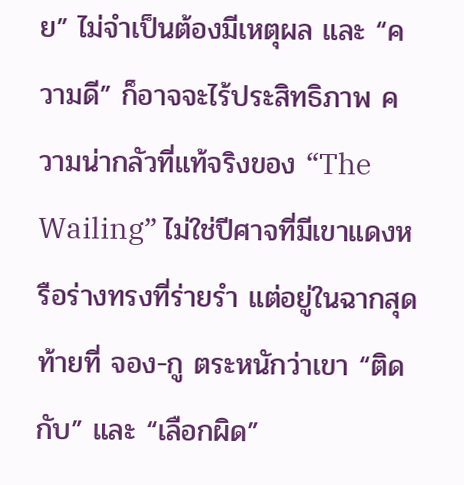ย” ไม่จำเป็นต้องมีเหตุผล และ “ความดี” ก็อาจจะไร้ประสิทธิภาพ ความน่ากลัวที่แท้จริงของ “The Wailing” ไม่ใช่ปีศาจที่มีเขาแดงหรือร่างทรงที่ร่ายรำ แต่อยู่ในฉากสุดท้ายที่ จอง-กู ตระหนักว่าเขา “ติดกับ” และ “เลือกผิด”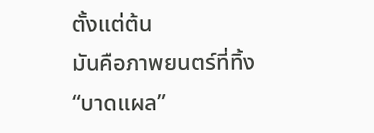ตั้งแต่ต้น
มันคือภาพยนตร์ที่ทิ้ง “บาดแผล”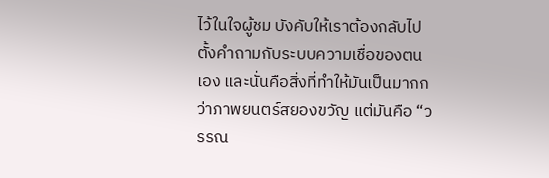ไว้ในใจผู้ชม บังคับให้เราต้องกลับไปตั้งคำถามกับระบบความเชื่อของตนเอง และนั่นคือสิ่งที่ทำให้มันเป็นมากกว่าภาพยนตร์สยองขวัญ แต่มันคือ “วรรณ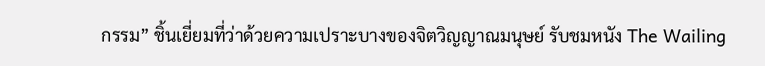กรรม” ชิ้นเยี่ยมที่ว่าด้วยความเปราะบางของจิตวิญญาณมนุษย์ รับชมหนัง The Wailing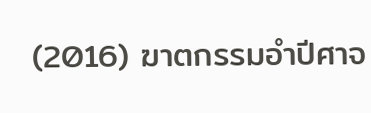(2016) ฆาตกรรมอำปีศาจ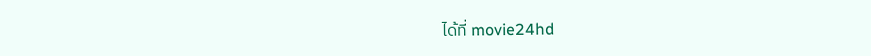ได้ที่ movie24hd